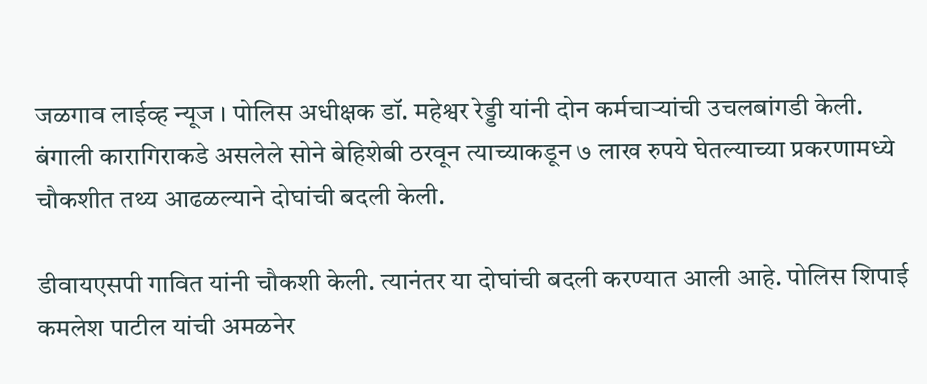जळगाव लाईव्ह न्यूज । पोलिस अधीक्षक डॉ. महेश्वर रेड्डी यांनी दोन कर्मचाऱ्यांची उचलबांगडी केली. बंगाली कारागिराकडे असलेले सोने बेहिशेबी ठरवून त्याच्याकडून ७ लाख रुपये घेतल्याच्या प्रकरणामध्ये चौकशीत तथ्य आढळल्याने दोघांची बदली केली.

डीवायएसपी गावित यांनी चौकशी केली. त्यानंतर या दोघांची बदली करण्यात आली आहे. पोलिस शिपाई कमलेश पाटील यांची अमळनेर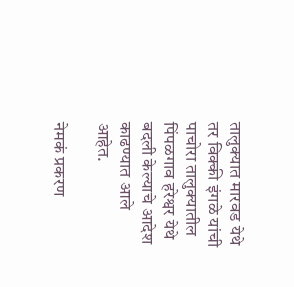तालुक्यात मारवड येथे तर विक्की इंगळे यांची पाचोरा तालुक्यातील पिंपळगाव हरेश्वर येथे बदली केल्याचे आदेश काढण्यात आले आहेत.

नेमकं प्रकरण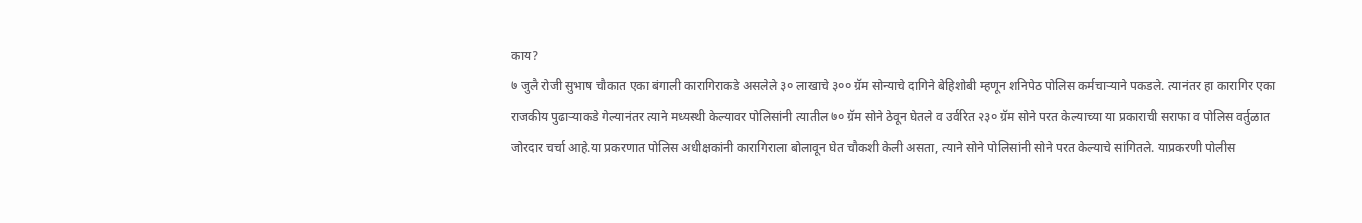काय?
७ जुलै रोजी सुभाष चौकात एका बंगाली कारागिराकडे असलेले ३० लाखाचे ३०० ग्रॅम सोन्याचे दागिने बेहिशोबी म्हणून शनिपेठ पोलिस कर्मचाऱ्याने पकडले. त्यानंतर हा कारागिर एका राजकीय पुढाऱ्याकडे गेल्यानंतर त्याने मध्यस्थी केल्यावर पोलिसांनी त्यातील ७० ग्रॅम सोने ठेवून घेतले व उर्वरित २३० ग्रॅम सोने परत केल्याच्या या प्रकाराची सराफा व पोलिस वर्तुळात जोरदार चर्चा आहे.या प्रकरणात पोलिस अधीक्षकांनी कारागिराला बोलावून घेत चौकशी केली असता, त्याने सोने पोलिसांनी सोने परत केल्याचे सांगितले. याप्रकरणी पोलीस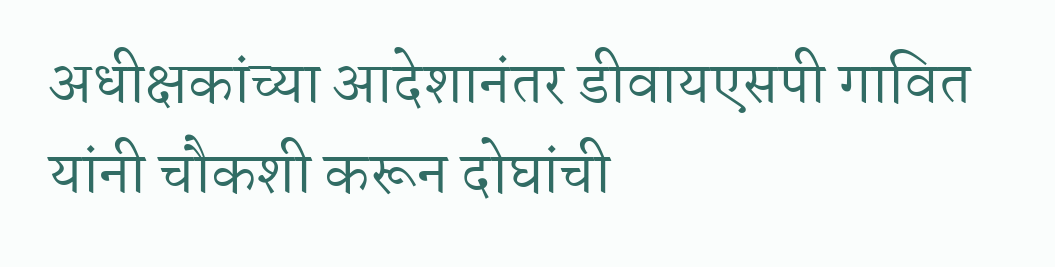अधीक्षकांच्या आदेशानंतर डीवायएसपी गावित यांनी चौकशी करून दोघांची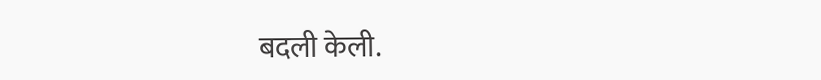बदली केली.